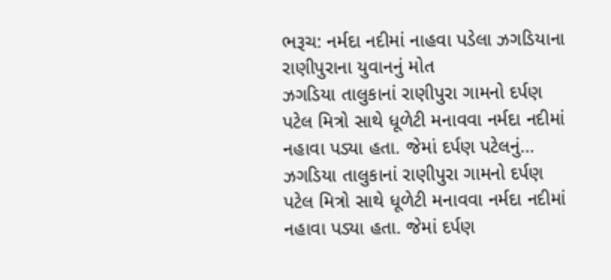ભરૂચ: નર્મદા નદીમાં નાહવા પડેલા ઝગડિયાના રાણીપુરાના યુવાનનું મોત
ઝગડિયા તાલુકાનાં રાણીપુરા ગામનો દર્પણ પટેલ મિત્રો સાથે ધૂળેટી મનાવવા નર્મદા નદીમાં નહાવા પડ્યા હતા. જેમાં દર્પણ પટેલનું…
ઝગડિયા તાલુકાનાં રાણીપુરા ગામનો દર્પણ પટેલ મિત્રો સાથે ધૂળેટી મનાવવા નર્મદા નદીમાં નહાવા પડ્યા હતા. જેમાં દર્પણ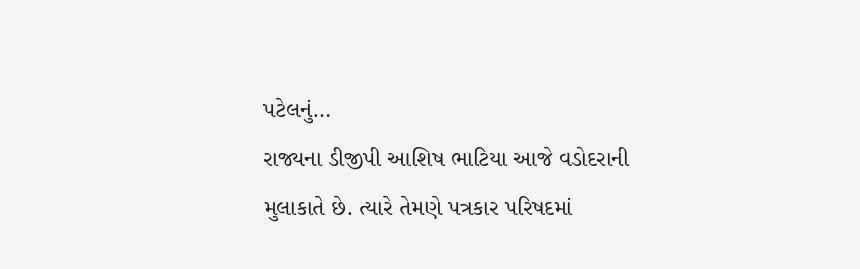પટેલનું…
રાજ્યના ડીજીપી આશિષ ભાટિયા આજે વડોદરાની મુલાકાતે છે. ત્યારે તેમણે પત્રકાર પરિષદમાં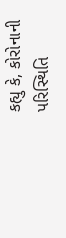કહ્યુ કે, કોરોનાની પરિસ્થિતિ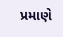પ્રમાણે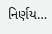નિર્ણય…